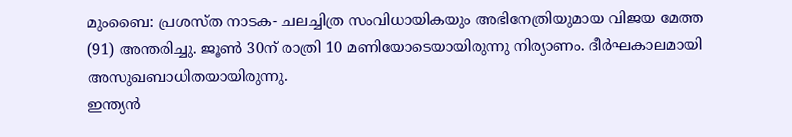മുംബൈ: പ്രശസ്ത നാടക- ചലച്ചിത്ര സംവിധായികയും അഭിനേത്രിയുമായ വിജയ മേത്ത (91) അന്തരിച്ചു. ജൂൺ 30ന് രാത്രി 10 മണിയോടെയായിരുന്നു നിര്യാണം. ദീർഘകാലമായി അസുഖബാധിതയായിരുന്നു.
ഇന്ത്യൻ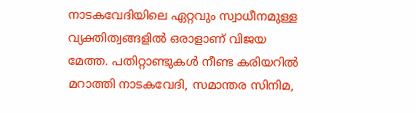നാടകവേദിയിലെ ഏറ്റവും സ്വാധീനമുള്ള വ്യക്തിത്വങ്ങളിൽ ഒരാളാണ് വിജയ മേത്ത. പതിറ്റാണ്ടുകൾ നീണ്ട കരിയറിൽ മറാത്തി നാടകവേദി, സമാന്തര സിനിമ,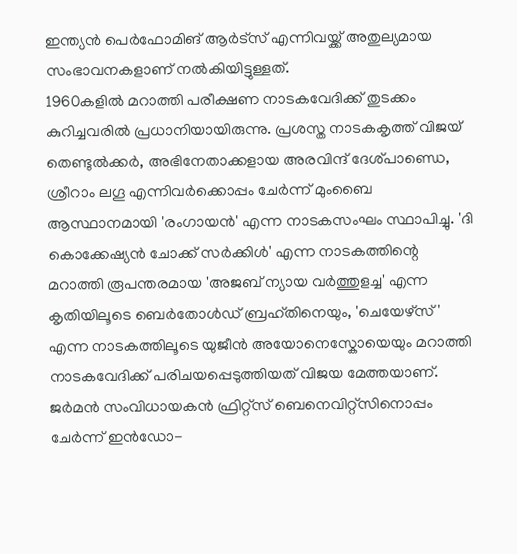ഇന്ത്യൻ പെർഫോമിങ് ആർട്സ് എന്നിവയ്ക്ക് അതുല്യമായ സംഭാവനകളാണ് നൽകിയിട്ടുള്ളത്.
1960കളിൽ മറാത്തി പരീക്ഷണ നാടകവേദിക്ക് തുടക്കം കുറിച്ചവരിൽ പ്രധാനിയായിരുന്നു. പ്രശസ്ത നാടകകൃത്ത് വിജയ് തെണ്ടുൽക്കർ, അഭിനേതാക്കളായ അരവിന്ദ് ദേശ്പാണ്ഡെ, ശ്രീറാം ലഗൂ എന്നിവർക്കൊപ്പം ചേർന്ന് മുംബൈ ആസ്ഥാനമായി 'രംഗായൻ' എന്ന നാടകസംഘം സ്ഥാപിച്ചു. 'ദി കൊക്കേഷ്യൻ ചോക്ക് സർക്കിൾ' എന്ന നാടകത്തിന്റെ മറാത്തി രൂപന്തരമായ 'അജബ് ന്യായ വർത്തുളച്ച' എന്ന കൃതിയിലൂടെ ബെർതോൾഡ് ബ്രഹ്തിനെയും, 'ചെയേഴ്സ്' എന്ന നാടകത്തിലൂടെ യുജീൻ അയോനെസ്കോയെയും മറാത്തി നാടകവേദിക്ക് പരിചയപ്പെടുത്തിയത് വിജയ മേത്തയാണ്. ജർമൻ സംവിധായകൻ ഫ്രിറ്റ്സ് ബെനെവിറ്റ്സിനൊപ്പം ചേർന്ന് ഇൻഡോ-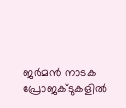ജർമൻ നാടക പ്രോജക്ടുകളിൽ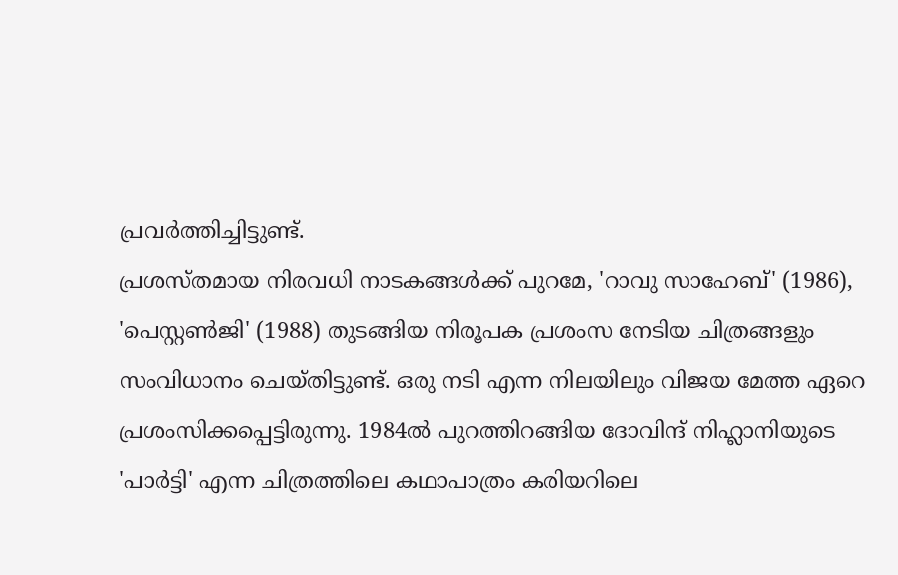പ്രവർത്തിച്ചിട്ടുണ്ട്.
പ്രശസ്തമായ നിരവധി നാടകങ്ങൾക്ക് പുറമേ, 'റാവു സാഹേബ്' (1986), 'പെസ്റ്റൺജി' (1988) തുടങ്ങിയ നിരൂപക പ്രശംസ നേടിയ ചിത്രങ്ങളും സംവിധാനം ചെയ്തിട്ടുണ്ട്. ഒരു നടി എന്ന നിലയിലും വിജയ മേത്ത ഏറെ പ്രശംസിക്കപ്പെട്ടിരുന്നു. 1984ൽ പുറത്തിറങ്ങിയ ദോവിന്ദ് നിഹ്ലാനിയുടെ 'പാർട്ടി' എന്ന ചിത്രത്തിലെ കഥാപാത്രം കരിയറിലെ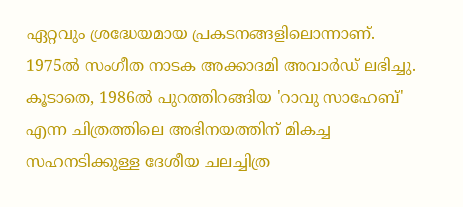ഏറ്റവും ശ്രദ്ധേയമായ പ്രകടനങ്ങളിലൊന്നാണ്.
1975ൽ സംഗീത നാടക അക്കാദമി അവാർഡ് ലഭിച്ചു. കൂടാതെ, 1986ൽ പുറത്തിറങ്ങിയ 'റാവു സാഹേബ്' എന്ന ചിത്രത്തിലെ അഭിനയത്തിന് മികച്ച സഹനടിക്കുള്ള ദേശീയ ചലച്ചിത്ര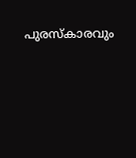പുരസ്കാരവും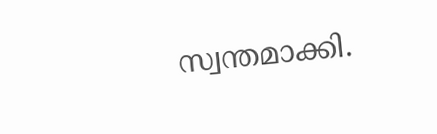സ്വന്തമാക്കി.